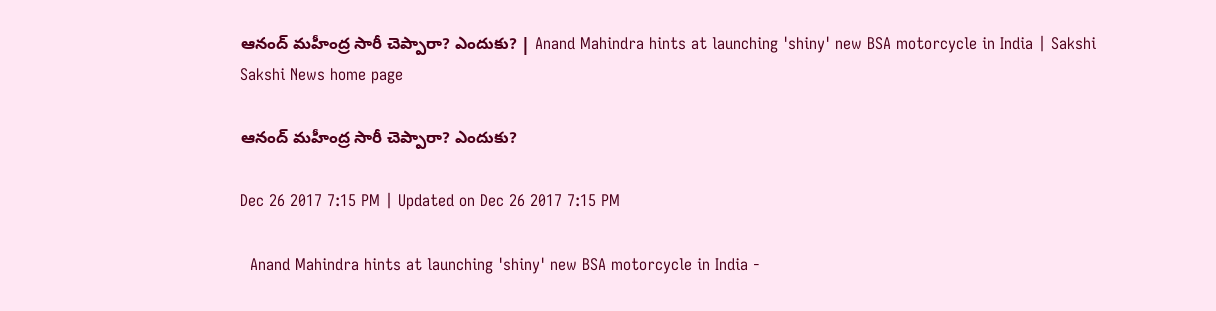ఆనంద్‌ మహీంద్ర సారీ చెప్పారా? ఎందుకు? | Anand Mahindra hints at launching 'shiny' new BSA motorcycle in India | Sakshi
Sakshi News home page

ఆనంద్‌ మహీంద్ర సారీ చెప్పారా? ఎందుకు?

Dec 26 2017 7:15 PM | Updated on Dec 26 2017 7:15 PM

  Anand Mahindra hints at launching 'shiny' new BSA motorcycle in India -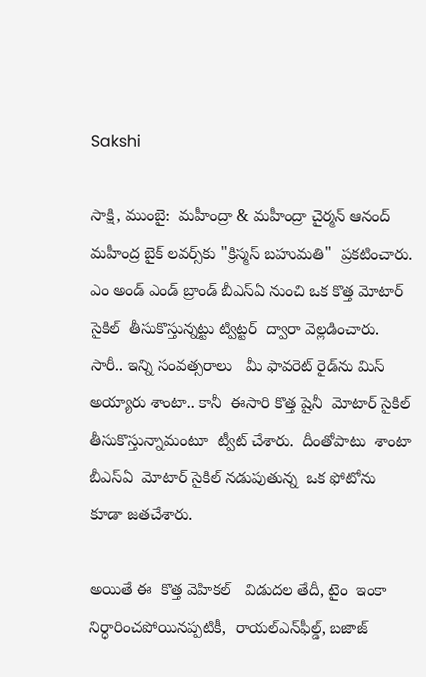Sakshi

సాక్షి, ముంబై:  మహీంద్రా & మహీంద్రా చైర్మన్ ఆనంద్ మహీంద్ర బైక్‌ లవర్స్‌కు "క్రిస్మస్ బహుమతి"  ప్రకటించారు. ఎం అండ్‌ ఎండ్‌ బ్రాండ్‌ బీఎస్‌ఏ నుంచి ఒక కొత్త మోటార్‌ సైకిల్‌  తీసుకొస్తున్నట్టు ట్విట్టర్‌  ద్వారా వెల్లడించారు.   సారీ.. ఇన్ని సంవత్సరాలు   మీ ఫావరెట్‌ రైడ్‌ను మిస్‌ అయ్యారు శాంటా.. కానీ  ఈసారి కొత్త షైనీ  మోటార్‌ సైకిల్‌ తీసుకొస్తున్నామంటూ  ట్వీట్‌ చేశారు.  దీంతోపాటు  శాంటా  బీఎస్‌ఏ  మోటార్‌ సైకిల్‌ నడుపుతున్న  ఒక ఫోటోను  కూడా జతచేశారు.

అయితే ఈ  కొత్త వెహికల్‌   విడుదల తేదీ, టైం  ఇంకా నిర్ధారించపోయినప్పటికీ,  రాయల్‌ఎన్‌ఫీల్డ్‌, బజాజ్‌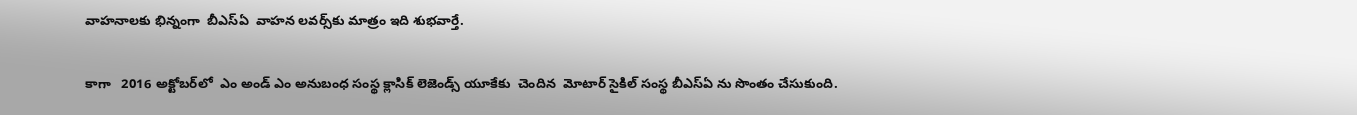వాహనాలకు భిన్నంగా  బీఎస్‌ఏ  వాహన లవర్స్‌కు మాత్రం ఇది శుభవార్తే.


కాగా   2016 అక్టోబర్‌లో  ఎం అండ్‌ ఎం అనుబంధ సంస్థ క్లాసిక్ లెజెండ్స్ యూకేకు  చెందిన  మోటార్‌ సైకిల్ సంస్థ బీఎస్‌ఏ ను సొంతం చేసుకుంది.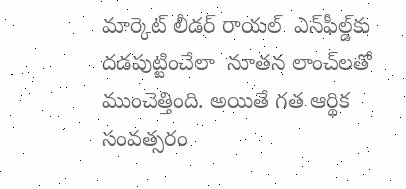మార్కెట్‌ లీడర్‌ రాయల్‌  ఎన్‌ఫీల్డ్‌కు దడపుట్టించేలా  నూతన లాంచ్‌లతో ముంచెత్తింది. అయితే గత ఆర్థిక సంవత్సరం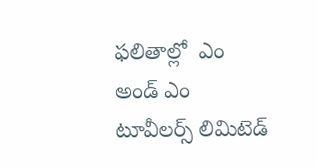ఫలితాల్లో  ఎం అండ్‌ ఎం టూవీలర్స్‌ లిమిటెడ్‌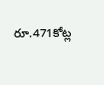రూ.471కోట్ల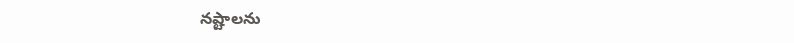నష్టాలను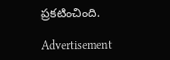ప్రకటించింది.

Advertisement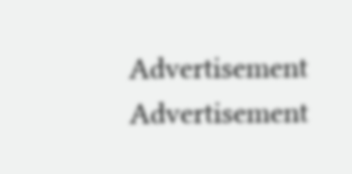Advertisement
Advertisement